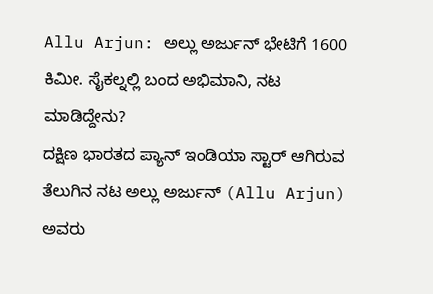Allu Arjun: ಅಲ್ಲು ಅರ್ಜುನ್ ಭೇಟಿಗೆ 1600 ಕಿಮೀ. ಸೈಕಲ್ನಲ್ಲಿ ಬಂದ ಅಭಿಮಾನಿ, ನಟ ಮಾಡಿದ್ದೇನು?
ದಕ್ಷಿಣ ಭಾರತದ ಪ್ಯಾನ್ ಇಂಡಿಯಾ ಸ್ಟಾರ್ ಆಗಿರುವ ತೆಲುಗಿನ ನಟ ಅಲ್ಲು ಅರ್ಜುನ್ (Allu Arjun) ಅವರು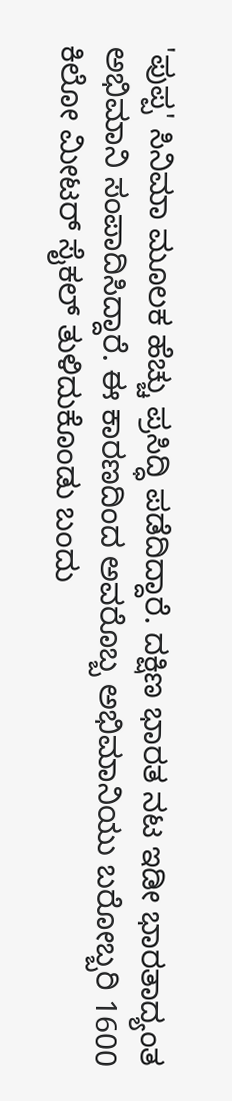'ಪುಪ್ಪ' ಸಿನಿಮಾ ಮೂಲಕ ಹೆಚ್ಚು ಪ್ರಸಿದ್ಧಿ ಪಡೆದಿದ್ದಾರೆ. ದಕ್ಷಿಣ ಭಾರತ ನಟ ಇಡೀ ಭಾರತಾದ್ಯಂತ ಅಭಿಮಾನಿ ಸಂಪಾದಿಸಿದ್ದಾರೆ. ಈ ಕಾರಣದಿಂದ ಅವರೊಬ್ಬ ಅಭಿಮಾನಿಯು ಬರೋಬ್ಬರಿ 1600 ಕಿಲೋ ಮೀಟರ್ ಸೈಕಲ್ ತುಳಿದುಕೊಂಡು ಬಂದು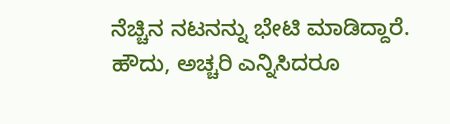ನೆಚ್ಚಿನ ನಟನನ್ನು ಭೇಟಿ ಮಾಡಿದ್ದಾರೆ.
ಹೌದು, ಅಚ್ಚರಿ ಎನ್ನಿಸಿದರೂ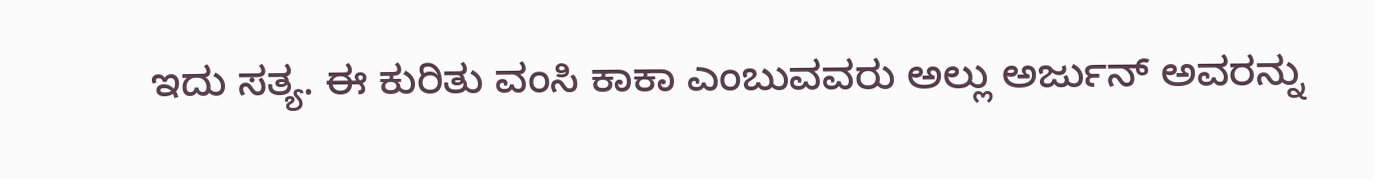ಇದು ಸತ್ಯ. ಈ ಕುರಿತು ವಂಸಿ ಕಾಕಾ ಎಂಬುವವರು ಅಲ್ಲು ಅರ್ಜುನ್ ಅವರನ್ನು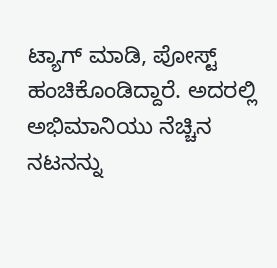ಟ್ಯಾಗ್ ಮಾಡಿ, ಪೋಸ್ಟ್ ಹಂಚಿಕೊಂಡಿದ್ದಾರೆ. ಅದರಲ್ಲಿ ಅಭಿಮಾನಿಯು ನೆಚ್ಚಿನ ನಟನನ್ನು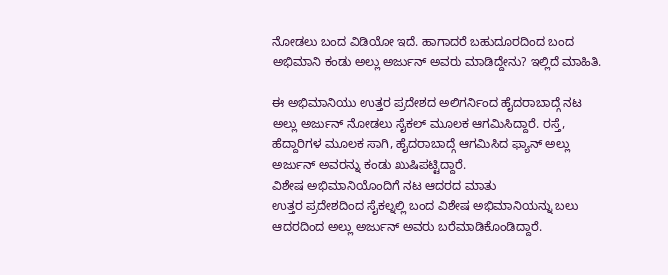ನೋಡಲು ಬಂದ ವಿಡಿಯೋ ಇದೆ. ಹಾಗಾದರೆ ಬಹುದೂರದಿಂದ ಬಂದ ಅಭಿಮಾನಿ ಕಂಡು ಅಲ್ಲು ಅರ್ಜುನ್ ಅವರು ಮಾಡಿದ್ದೇನು? ಇಲ್ಲಿದೆ ಮಾಹಿತಿ.

ಈ ಅಭಿಮಾನಿಯು ಉತ್ತರ ಪ್ರದೇಶದ ಅಲಿಗರ್ನಿಂದ ಹೈದರಾಬಾದ್ಗೆ ನಟ ಅಲ್ಲು ಅರ್ಜುನ್ ನೋಡಲು ಸೈಕಲ್ ಮೂಲಕ ಆಗಮಿಸಿದ್ದಾರೆ. ರಸ್ತೆ, ಹೆದ್ದಾರಿಗಳ ಮೂಲಕ ಸಾಗಿ, ಹೈದರಾಬಾದ್ಗೆ ಆಗಮಿಸಿದ ಫ್ಯಾನ್ ಅಲ್ಲು ಅರ್ಜುನ್ ಅವರನ್ನು ಕಂಡು ಖುಷಿಪಟ್ಟಿದ್ದಾರೆ.
ವಿಶೇಷ ಅಭಿಮಾನಿಯೊಂದಿಗೆ ನಟ ಆದರದ ಮಾತು
ಉತ್ತರ ಪ್ರದೇಶದಿಂದ ಸೈಕಲ್ನಲ್ಲಿ ಬಂದ ವಿಶೇಷ ಅಭಿಮಾನಿಯನ್ನು ಬಲು ಆದರದಿಂದ ಅಲ್ಲು ಅರ್ಜುನ್ ಅವರು ಬರೆಮಾಡಿಕೊಂಡಿದ್ದಾರೆ.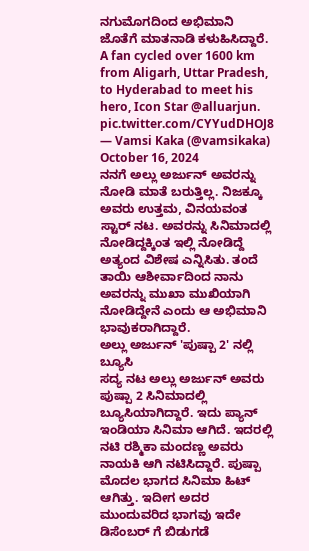ನಗುಮೊಗದಿಂದ ಅಭಿಮಾನಿ ಜೊತೆಗೆ ಮಾತನಾಡಿ ಕಳುಹಿಸಿದ್ದಾರೆ.
A fan cycled over 1600 km from Aligarh, Uttar Pradesh, to Hyderabad to meet his hero, Icon Star @alluarjun. pic.twitter.com/CYYudDHOJ8
— Vamsi Kaka (@vamsikaka) October 16, 2024
ನನಗೆ ಅಲ್ಲು ಅರ್ಜುನ್ ಅವರನ್ನು ನೋಡಿ ಮಾತೆ ಬರುತ್ತಿಲ್ಲ. ನಿಜಕ್ಕೂ ಅವರು ಉತ್ತಮ, ವಿನಯವಂತ ಸ್ಟಾರ್ ನಟ. ಅವರನ್ನು ಸಿನಿಮಾದಲ್ಲಿ ನೋಡಿದ್ದಕ್ಕಿಂತ ಇಲ್ಲಿ ನೋಡಿದ್ದೆ ಅತ್ಯಂದ ವಿಶೇಷ ಎನ್ನಿಸಿತು. ತಂದೆ ತಾಯಿ ಆಶೀರ್ವಾದಿಂದ ನಾನು ಅವರನ್ನು ಮುಖಾ ಮುಖಿಯಾಗಿ ನೋಡಿದ್ದೇನೆ ಎಂದು ಆ ಅಭಿಮಾನಿ ಭಾವುಕರಾಗಿದ್ದಾರೆ.
ಅಲ್ಲು ಅರ್ಜುನ್ 'ಪುಷ್ಪಾ 2' ನಲ್ಲಿ ಬ್ಯೂಸಿ
ಸದ್ಯ ನಟ ಅಲ್ಲು ಅರ್ಜುನ್ ಅವರು ಪುಷ್ಪಾ 2 ಸಿನಿಮಾದಲ್ಲಿ ಬ್ಯೂಸಿಯಾಗಿದ್ದಾರೆ. ಇದು ಪ್ಯಾನ್ ಇಂಡಿಯಾ ಸಿನಿಮಾ ಆಗಿದೆ. ಇದರಲ್ಲಿ ನಟಿ ರಶ್ಮಿಕಾ ಮಂದಣ್ಣ ಅವರು ನಾಯಕಿ ಆಗಿ ನಟಿಸಿದ್ದಾರೆ. ಪುಷ್ಪಾ ಮೊದಲ ಭಾಗದ ಸಿನಿಮಾ ಹಿಟ್ ಆಗಿತ್ತು. ಇದೀಗ ಅದರ ಮುಂದುವರಿದ ಭಾಗವು ಇದೇ ಡಿಸೆಂಬರ್ ಗೆ ಬಿಡುಗಡೆ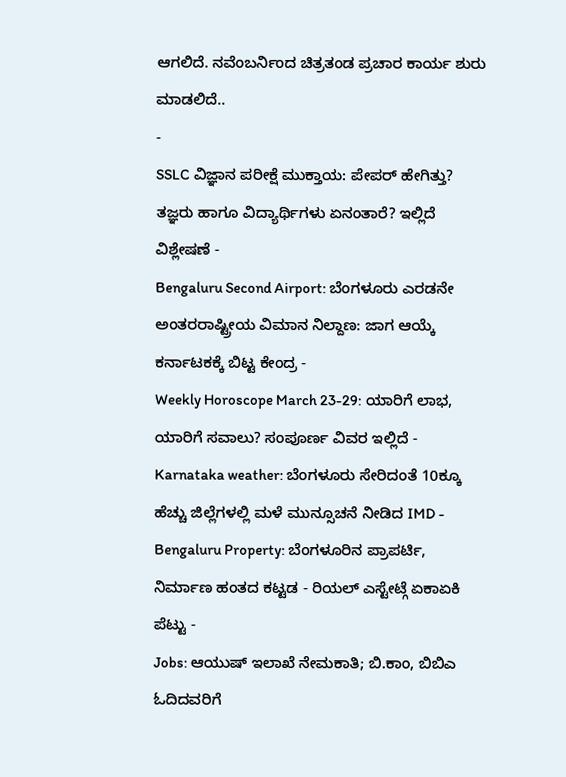ಆಗಲಿದೆ. ನವೆಂಬರ್ನಿಂದ ಚಿತ್ರತಂಡ ಪ್ರಚಾರ ಕಾರ್ಯ ಶುರು ಮಾಡಲಿದೆ..
-
SSLC ವಿಜ್ಞಾನ ಪರೀಕ್ಷೆ ಮುಕ್ತಾಯ: ಪೇಪರ್ ಹೇಗಿತ್ತು? ತಜ್ಞರು ಹಾಗೂ ವಿದ್ಯಾರ್ಥಿಗಳು ಏನಂತಾರೆ? ಇಲ್ಲಿದೆ ವಿಶ್ಲೇಷಣೆ -
Bengaluru Second Airport: ಬೆಂಗಳೂರು ಎರಡನೇ ಅಂತರರಾಷ್ಟ್ರೀಯ ವಿಮಾನ ನಿಲ್ದಾಣ: ಜಾಗ ಆಯ್ಕೆ ಕರ್ನಾಟಕಕ್ಕೆ ಬಿಟ್ಟ ಕೇಂದ್ರ -
Weekly Horoscope March 23-29: ಯಾರಿಗೆ ಲಾಭ, ಯಾರಿಗೆ ಸವಾಲು? ಸಂಪೂರ್ಣ ವಿವರ ಇಲ್ಲಿದೆ -
Karnataka weather: ಬೆಂಗಳೂರು ಸೇರಿದಂತೆ 10ಕ್ಕೂ ಹೆಚ್ಚು ಜಿಲ್ಲೆಗಳಲ್ಲಿ ಮಳೆ ಮುನ್ಸೂಚನೆ ನೀಡಿದ IMD -
Bengaluru Property: ಬೆಂಗಳೂರಿನ ಪ್ರಾಪರ್ಟಿ, ನಿರ್ಮಾಣ ಹಂತದ ಕಟ್ಟಡ - ರಿಯಲ್ ಎಸ್ಟೇಟ್ಗೆ ಏಕಾಏಕಿ ಪೆಟ್ಟು -
Jobs: ಆಯುಷ್ ಇಲಾಖೆ ನೇಮಕಾತಿ; ಬಿ.ಕಾಂ, ಬಿಬಿಎ ಓದಿದವರಿಗೆ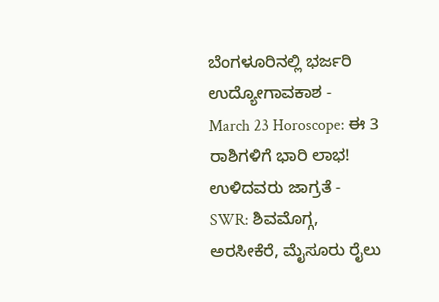ಬೆಂಗಳೂರಿನಲ್ಲಿ ಭರ್ಜರಿ ಉದ್ಯೋಗಾವಕಾಶ -
March 23 Horoscope: ಈ 3 ರಾಶಿಗಳಿಗೆ ಭಾರಿ ಲಾಭ! ಉಳಿದವರು ಜಾಗ್ರತೆ -
SWR: ಶಿವಮೊಗ್ಗ, ಅರಸೀಕೆರೆ, ಮೈಸೂರು ರೈಲು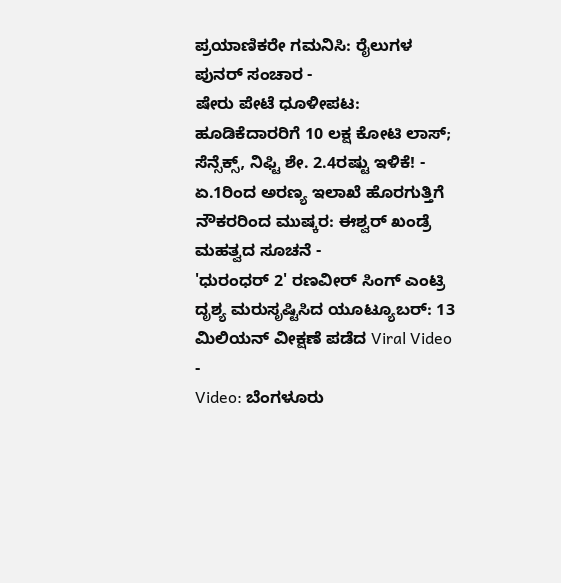ಪ್ರಯಾಣಿಕರೇ ಗಮನಿಸಿ: ರೈಲುಗಳ ಪುನರ್ ಸಂಚಾರ -
ಷೇರು ಪೇಟೆ ಧೂಳೀಪಟ: ಹೂಡಿಕೆದಾರರಿಗೆ 10 ಲಕ್ಷ ಕೋಟಿ ಲಾಸ್; ಸೆನ್ಸೆಕ್ಸ್, ನಿಫ್ಟಿ ಶೇ. 2.4ರಷ್ಟು ಇಳಿಕೆ! -
ಏ.1ರಿಂದ ಅರಣ್ಯ ಇಲಾಖೆ ಹೊರಗುತ್ತಿಗೆ ನೌಕರರಿಂದ ಮುಷ್ಕರ: ಈಶ್ವರ್ ಖಂಡ್ರೆ ಮಹತ್ವದ ಸೂಚನೆ -
'ಧುರಂಧರ್ 2' ರಣವೀರ್ ಸಿಂಗ್ ಎಂಟ್ರಿ ದೃಶ್ಯ ಮರುಸೃಷ್ಟಿಸಿದ ಯೂಟ್ಯೂಬರ್: 13 ಮಿಲಿಯನ್ ವೀಕ್ಷಣೆ ಪಡೆದ Viral Video -
Video: ಬೆಂಗಳೂರು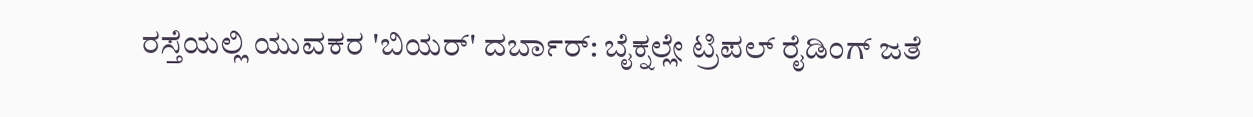ರಸ್ತೆಯಲ್ಲಿ ಯುವಕರ 'ಬಿಯರ್' ದರ್ಬಾರ್: ಬೈಕ್ನಲ್ಲೇ ಟ್ರಿಪಲ್ ರೈಡಿಂಗ್ ಜತೆ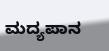ಮದ್ಯಪಾನ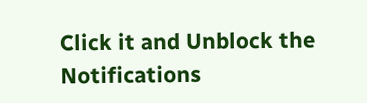Click it and Unblock the Notifications